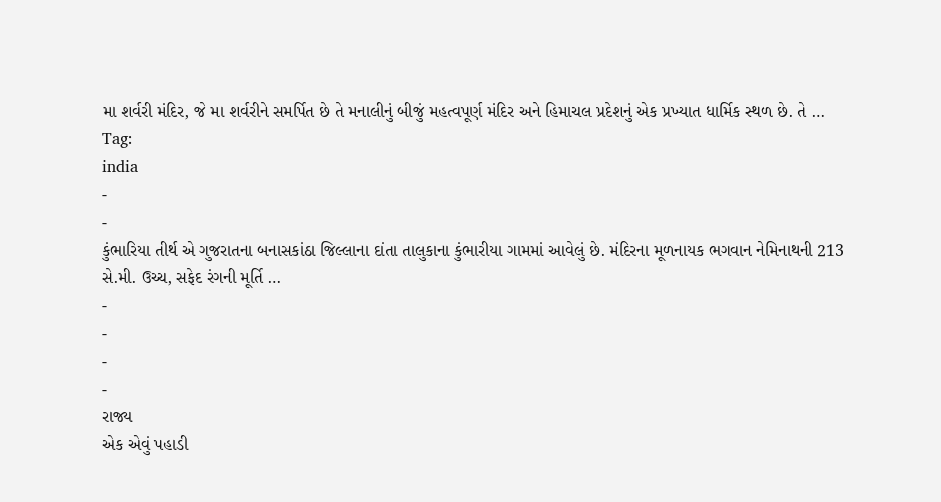મા શર્વરી મંદિર, જે મા શર્વરીને સમર્પિત છે તે મનાલીનું બીજું મહત્વપૂર્ણ મંદિર અને હિમાચલ પ્રદેશનું એક પ્રખ્યાત ધાર્મિક સ્થળ છે. તે …
Tag:
india
-
-
કુંભારિયા તીર્થ એ ગુજરાતના બનાસકાંઠા જિલ્લાના દાંતા તાલુકાના કુંભારીયા ગામમાં આવેલું છે. મંદિરના મૂળનાયક ભગવાન નેમિનાથની 213 સે.મી. ઉચ્ચ, સફેદ રંગની મૂર્તિ …
-
-
-
-
રાજ્ય
એક એવું પહાડી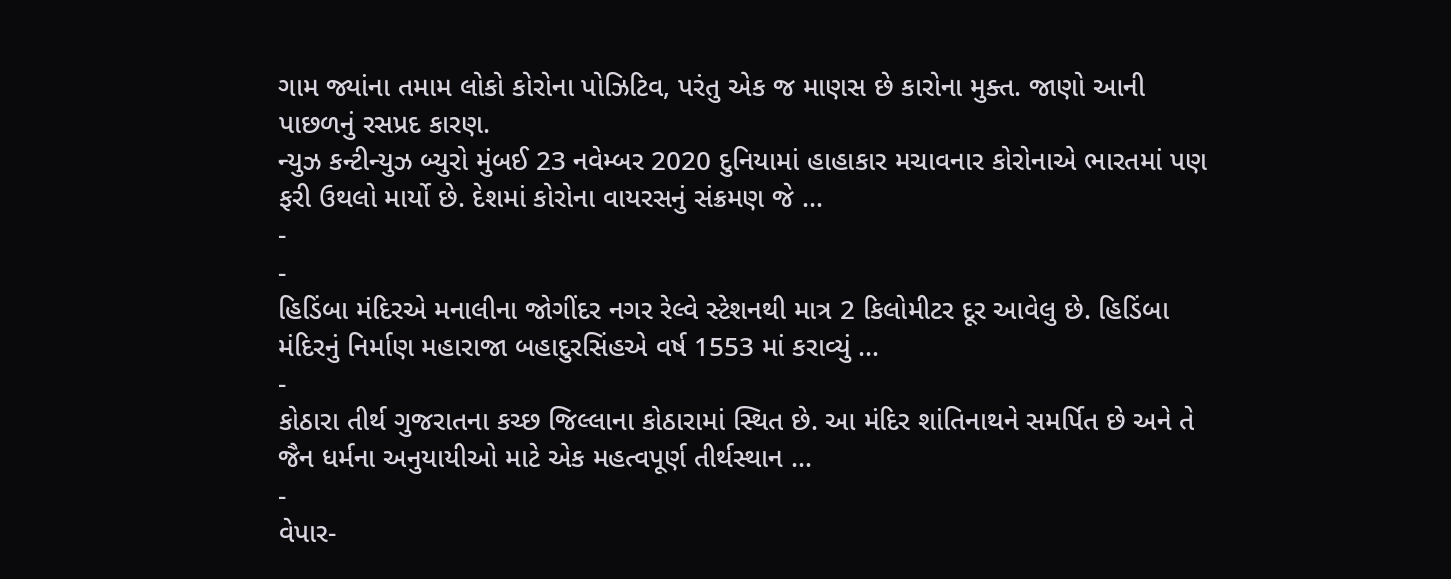ગામ જ્યાંના તમામ લોકો કોરોના પોઝિટિવ, પરંતુ એક જ માણસ છે કારોના મુક્ત. જાણો આની પાછળનું રસપ્રદ કારણ.
ન્યુઝ કન્ટીન્યુઝ બ્યુરો મુંબઈ 23 નવેમ્બર 2020 દુનિયામાં હાહાકાર મચાવનાર કોરોનાએ ભારતમાં પણ ફરી ઉથલો માર્યો છે. દેશમાં કોરોના વાયરસનું સંક્રમણ જે …
-
-
હિડિંબા મંદિરએ મનાલીના જોગીંદર નગર રેલ્વે સ્ટેશનથી માત્ર 2 કિલોમીટર દૂર આવેલુ છે. હિડિંબા મંદિરનું નિર્માણ મહારાજા બહાદુરસિંહએ વર્ષ 1553 માં કરાવ્યું …
-
કોઠારા તીર્થ ગુજરાતના કચ્છ જિલ્લાના કોઠારામાં સ્થિત છે. આ મંદિર શાંતિનાથને સમર્પિત છે અને તે જૈન ધર્મના અનુયાયીઓ માટે એક મહત્વપૂર્ણ તીર્થસ્થાન …
-
વેપાર-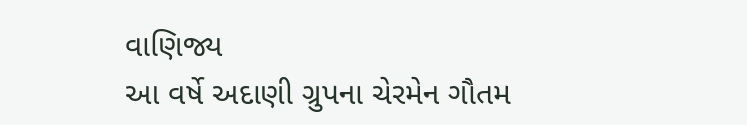વાણિજ્ય
આ વર્ષે અદાણી ગ્રુપના ચેરમેન ગૌતમ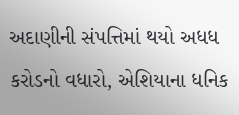અદાણીની સંપત્તિમાં થયો અધધ કરોડનો વધારો, એશિયાના ધનિક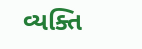વ્યક્તિ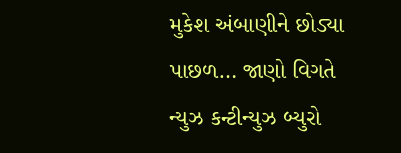મુકેશ અંબાણીને છોડ્યા પાછળ… જાણો વિગતે
ન્યુઝ કન્ટીન્યુઝ બ્યુરો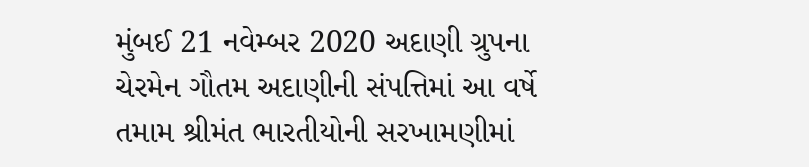મુંબઈ 21 નવેમ્બર 2020 અદાણી ગ્રુપના ચેરમેન ગૌતમ અદાણીની સંપત્તિમાં આ વર્ષે તમામ શ્રીમંત ભારતીયોની સરખામણીમાં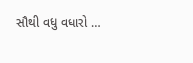સૌથી વધુ વધારો …